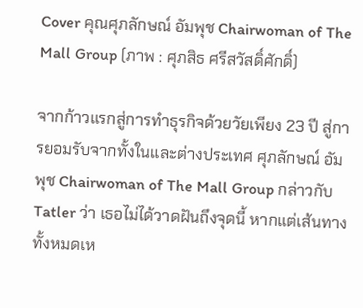Cover คุณศุภลักษณ์ อัมพุช Chairwoman of The Mall Group (ภาพ : ศุภสิธ ศรีสวัสดิ์ศักดิ์)

จากก้าวแรกสู่การทำธุรกิจด้วยวัยเพียง 23 ปี สู่การยอมรับจากทั้งในและต่างประเทศ ศุภลักษณ์ อัมพุช Chairwoman of The Mall Group กล่าวกับ Tatler ว่า เธอไม่ได้วาดฝันถึงจุดนี้ หากแต่เส้นทางทั้งหมดเห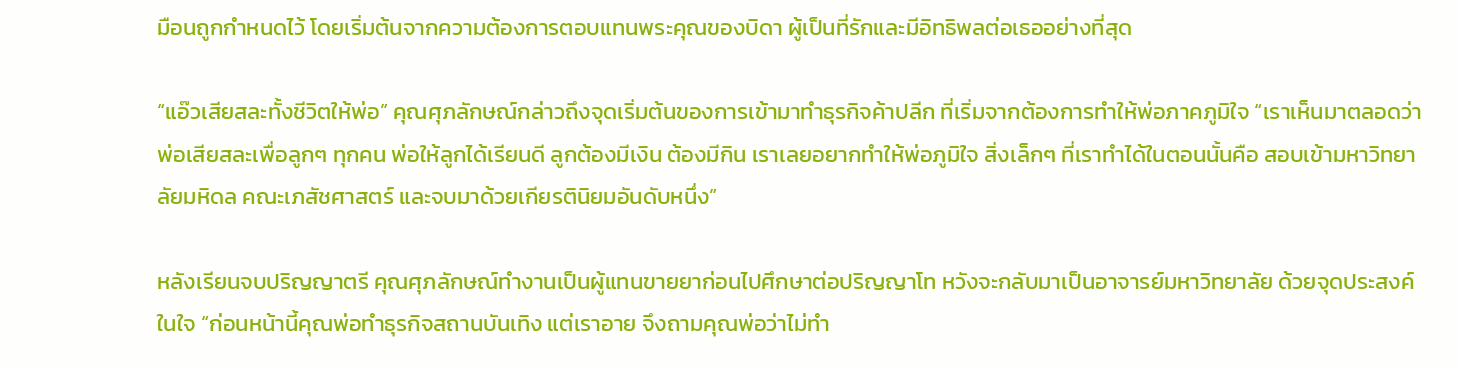มือนถูกกำหนดไว้ โดยเริ่มต้นจากความต้องการตอบแทนพระคุณของบิดา ผู้เป็นที่รักและมีอิทธิพลต่อเธออย่างที่สุด

“แอ๊วเสียสละทั้งชีวิตให้พ่อ” คุณศุภลักษณ์กล่าวถึงจุดเริ่มต้นของการเข้ามาทำธุรกิจค้าปลีก ที่เริ่มจากต้องการทำให้พ่อภาคภูมิใจ “เราเห็นมาตลอดว่าพ่อเสียสละเพื่อลูกๆ ทุกคน พ่อให้ลูกได้เรียนดี ลูกต้องมีเงิน ต้องมีกิน เราเลยอยากทำให้พ่อภูมิใจ สิ่งเล็กๆ ที่เราทำได้ในตอนนั้นคือ สอบเข้ามหาวิทยาลัยมหิดล คณะเภสัชศาสตร์ และจบมาด้วยเกียรตินิยมอันดับหนึ่ง”

หลังเรียนจบปริญญาตรี คุณศุภลักษณ์ทำงานเป็นผู้แทนขายยาก่อนไปศึกษาต่อปริญญาโท หวังจะกลับมาเป็นอาจารย์มหาวิทยาลัย ด้วยจุดประสงค์ในใจ “ก่อนหน้านี้คุณพ่อทำธุรกิจสถานบันเทิง แต่เราอาย จึงถามคุณพ่อว่าไม่ทำ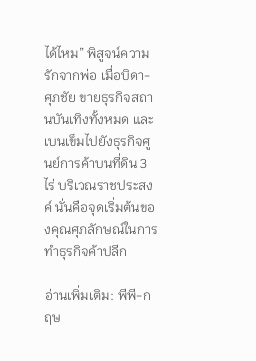ได้ไหม” พิสูจน์ความรักจากพ่อ เมื่อบิดา-ศุภชัย ขายธุรกิจสถานบันเทิงทั้งหมด และเบนเข็มไปยังธุรกิจศูนย์การค้าบนที่ดิน 3 ไร่ บริเวณราชประสงค์ นั่นคือจุดเริ่มต้นของคุณศุภลักษณ์ในการทำธุรกิจค้าปลีก

อ่านเพิ่มเติม: พีพี-กฤษ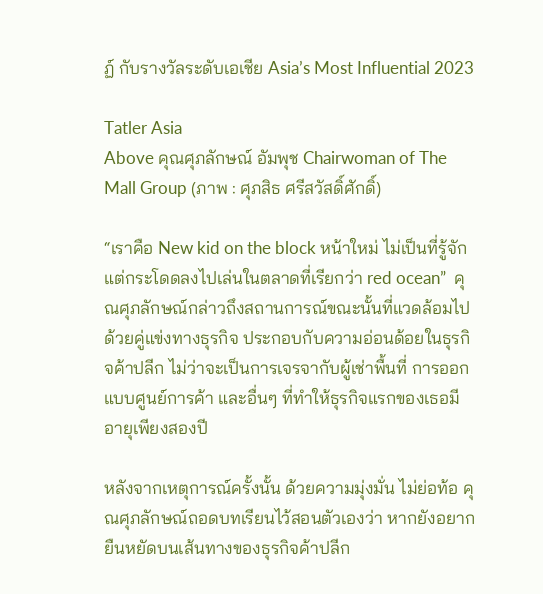ฏ์ กับรางวัลระดับเอเชีย Asia’s Most Influential 2023

Tatler Asia
Above คุณศุภลักษณ์ อัมพุช Chairwoman of The Mall Group (ภาพ : ศุภสิธ ศรีสวัสดิ์ศักดิ์)

“เราคือ New kid on the block หน้าใหม่ ไม่เป็นที่รู้จัก แต่กระโดดลงไปเล่นในตลาดที่เรียกว่า red ocean”  คุณศุภลักษณ์กล่าวถึงสถานการณ์ขณะนั้นที่แวดล้อมไปด้วยคู่แข่งทางธุรกิจ ประกอบกับความอ่อนด้อยในธุรกิจค้าปลีก ไม่ว่าจะเป็นการเจรจากับผู้เช่าพื้นที่ การออกแบบศูนย์การค้า และอื่นๆ ที่ทำให้ธุรกิจแรกของเธอมีอายุเพียงสองปี

หลังจากเหตุการณ์ครั้งนั้น ด้วยความมุ่งมั่น ไม่ย่อท้อ คุณศุภลักษณ์ถอดบทเรียนไว้สอนตัวเองว่า หากยังอยากยืนหยัดบนเส้นทางของธุรกิจค้าปลีก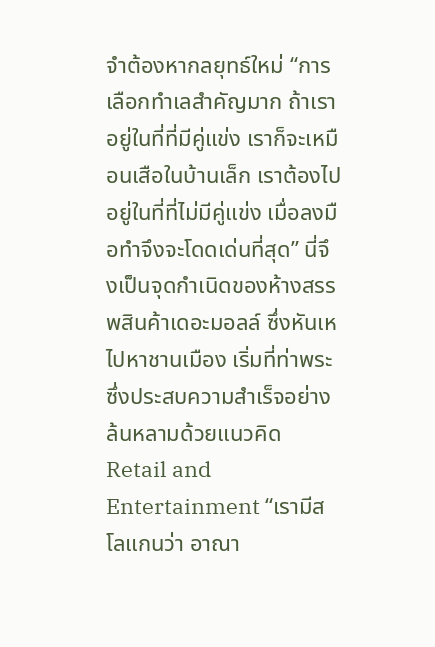จำต้องหากลยุทธ์ใหม่ “การเลือกทำเลสำคัญมาก ถ้าเราอยู่ในที่ที่มีคู่แข่ง เราก็จะเหมือนเสือในบ้านเล็ก เราต้องไปอยู่ในที่ที่ไม่มีคู่แข่ง เมื่อลงมือทำจึงจะโดดเด่นที่สุด” นี่จึงเป็นจุดกำเนิดของห้างสรรพสินค้าเดอะมอลล์ ซึ่งหันเหไปหาชานเมือง เริ่มที่ท่าพระซึ่งประสบความสำเร็จอย่างล้นหลามด้วยแนวคิด Retail and Entertainment “เรามีสโลแกนว่า อาณา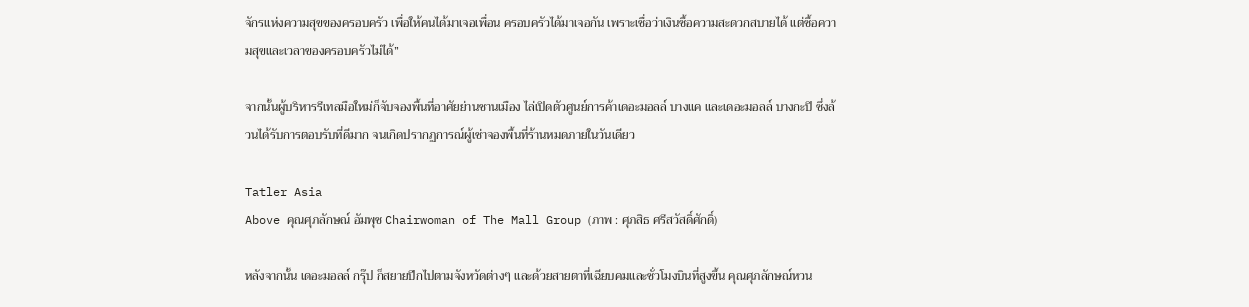จักรแห่งความสุขของครอบครัว เพื่อให้คนได้มาเจอเพื่อน ครอบครัวได้มาเจอกัน เพราะเชื่อว่าเงินซื้อความสะดวกสบายได้ แต่ซื้อความสุขและเวลาของครอบครัวไม่ได้”

จากนั้นผู้บริหารรีเทลมือใหม่ก็จับจองพื้นที่อาศัยย่านชานเมือง ไล่เปิดตัวศูนย์การค้าเดอะมอลล์ บางแค และเดอะมอลล์ บางกะปิ ซึ่งล้วนได้รับการตอบรับที่ดีมาก จนเกิดปรากฏการณ์ผู้เช่าจองพื้นที่ร้านหมดภายในวันเดียว

Tatler Asia
Above คุณศุภลักษณ์ อัมพุช Chairwoman of The Mall Group (ภาพ : ศุภสิธ ศรีสวัสดิ์ศักดิ์)

หลังจากนั้น เดอะมอลล์ กรุ๊ป ก็สยายปีกไปตามจังหวัดต่างๆ และด้วยสายตาที่เฉียบคมและชั่วโมงบินที่สูงขึ้น คุณศุภลักษณ์หวน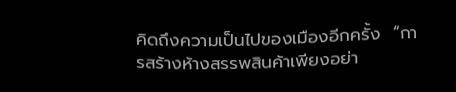คิดถึงความเป็นไปของเมืองอีกครั้ง  “การสร้างห้างสรรพสินค้าเพียงอย่า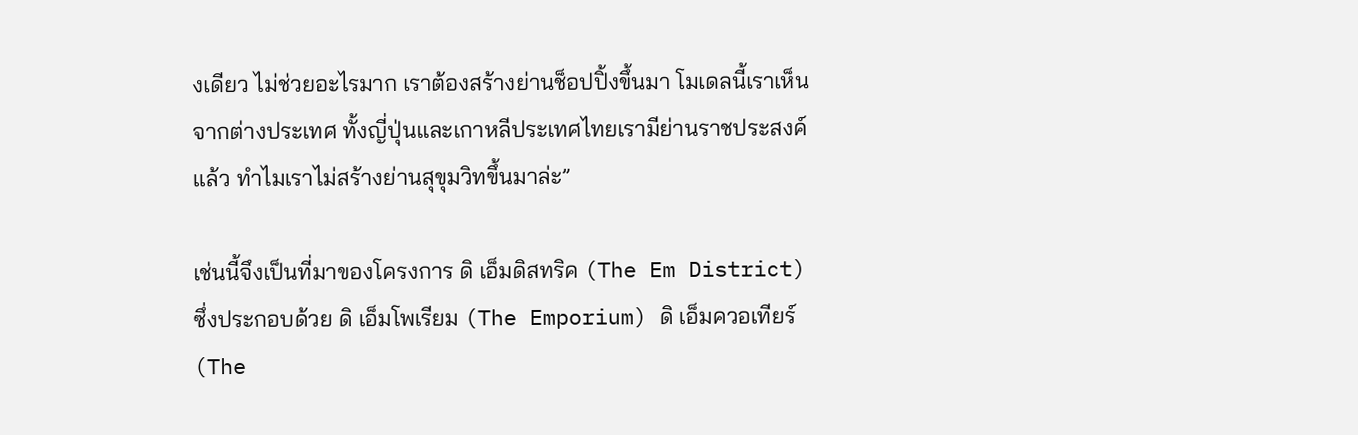งเดียว ไม่ช่วยอะไรมาก เราต้องสร้างย่านช็อปปิ้งขึ้นมา โมเดลนี้เราเห็นจากต่างประเทศ ทั้งญี่ปุ่นและเกาหลีประเทศไทยเรามีย่านราชประสงค์แล้ว ทำไมเราไม่สร้างย่านสุขุมวิทขึ้นมาล่ะ”

เช่นนี้จึงเป็นที่มาของโครงการ ดิ เอ็มดิสทริค (The Em District) ซึ่งประกอบด้วย ดิ เอ็มโพเรียม (The Emporium) ดิ เอ็มควอเทียร์ (The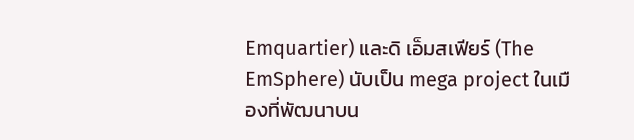Emquartier) และดิ เอ็มสเฟียร์ (The EmSphere) นับเป็น mega project ในเมืองที่พัฒนาบน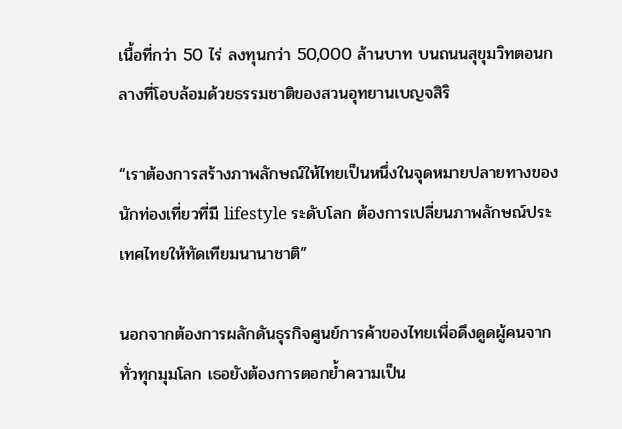เนื้อที่กว่า 50 ไร่ ลงทุนกว่า 50,000 ล้านบาท บนถนนสุขุมวิทตอนกลางที่โอบล้อมด้วยธรรมชาติของสวนอุทยานเบญจสิริ

“เราต้องการสร้างภาพลักษณ์ให้ไทยเป็นหนึ่งในจุดหมายปลายทางของนักท่องเที่ยวที่มี lifestyle ระดับโลก ต้องการเปลี่ยนภาพลักษณ์ประเทศไทยให้ทัดเทียมนานาชาติ”

นอกจากต้องการผลักดันธุรกิจศูนย์การค้าของไทยเพื่อดึงดูดผู้คนจากทั่วทุกมุมโลก เธอยังต้องการตอกย้ำความเป็น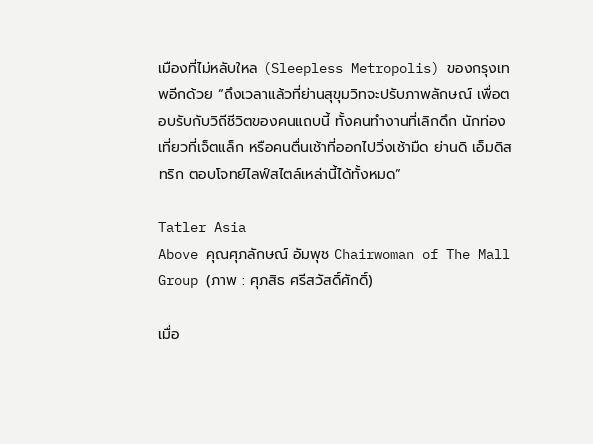เมืองที่ไม่หลับใหล (Sleepless Metropolis) ของกรุงเทพอีกด้วย “ถึงเวลาแล้วที่ย่านสุขุมวิทจะปรับภาพลักษณ์ เพื่อตอบรับกับวิถีชีวิตของคนแถบนี้ ทั้งคนทำงานที่เลิกดึก นักท่องเที่ยวที่เจ็ตแล็ก หรือคนตื่นเช้าที่ออกไปวิ่งเช้ามืด ย่านดิ เอ็มดิสทริก ตอบโจทย์ไลฟ์สไตล์เหล่านี้ได้ทั้งหมด”

Tatler Asia
Above คุณศุภลักษณ์ อัมพุช Chairwoman of The Mall Group (ภาพ : ศุภสิธ ศรีสวัสดิ์ศักดิ์)

เมื่อ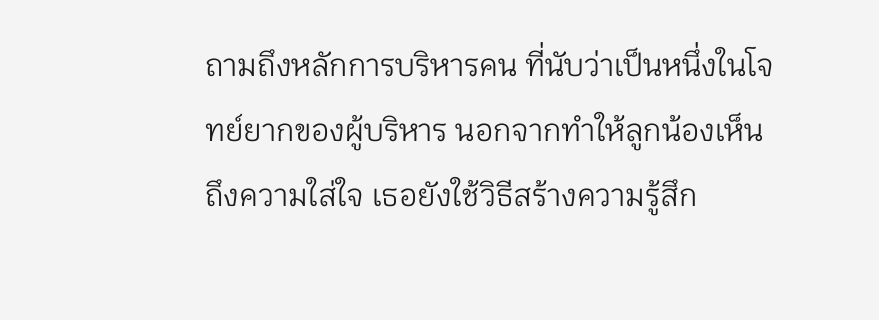ถามถึงหลักการบริหารคน ที่นับว่าเป็นหนึ่งในโจทย์ยากของผู้บริหาร นอกจากทำให้ลูกน้องเห็นถึงความใส่ใจ เธอยังใช้วิธีสร้างความรู้สึก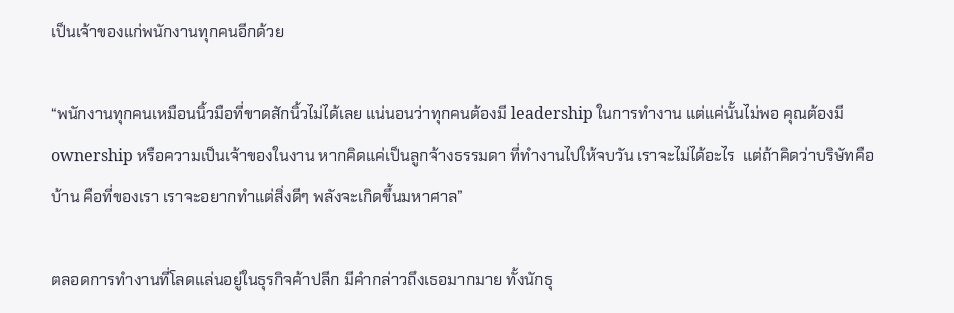เป็นเจ้าของแก่พนักงานทุกคนอีกด้วย

“พนักงานทุกคนเหมือนนิ้วมือที่ขาดสักนิ้วไม่ได้เลย แน่นอนว่าทุกคนต้องมี leadership ในการทำงาน แต่แค่นั้นไม่พอ คุณต้องมี ownership หรือความเป็นเจ้าของในงาน หากคิดแค่เป็นลูกจ้างธรรมดา ที่ทำงานไปให้จบวัน เราจะไม่ได้อะไร  แต่ถ้าคิดว่าบริษัทคือบ้าน คือที่ของเรา เราจะอยากทำแต่สิ่งดีๆ พลังจะเกิดขึ้นมหาศาล”

ตลอดการทำงานที่โลดแล่นอยู่ในธุรกิจค้าปลีก มีคำกล่าวถึงเธอมากมาย ทั้งนักธุ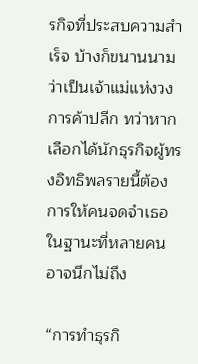รกิจที่ประสบความสำเร็จ บ้างก็ขนานนามว่าเป็นเจ้าแม่แห่งวงการค้าปลีก ทว่าหากเลือกได้นักธุรกิจผู้ทรงอิทธิพลรายนี้ต้องการให้คนจดจำเธอในฐานะที่หลายคนอาจนึกไม่ถึง

“การทำธุรกิ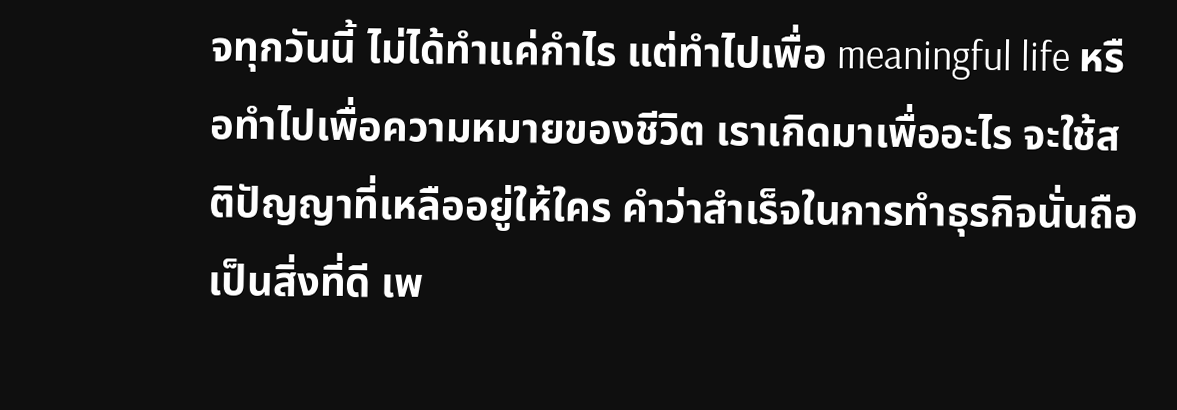จทุกวันนี้ ไม่ได้ทำแค่กำไร แต่ทำไปเพื่อ meaningful life หรือทำไปเพื่อความหมายของชีวิต เราเกิดมาเพื่ออะไร จะใช้สติปัญญาที่เหลืออยู่ให้ใคร คำว่าสำเร็จในการทำธุรกิจนั่นถือเป็นสิ่งที่ดี เพ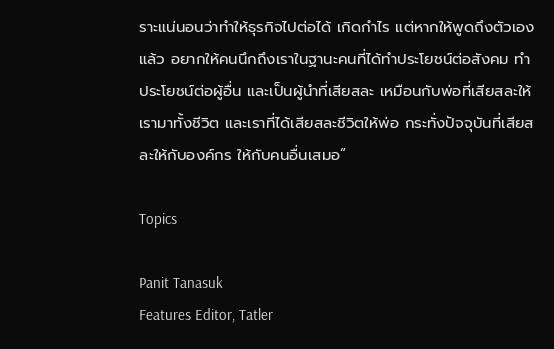ราะแน่นอนว่าทำให้ธุรกิจไปต่อได้ เกิดกำไร แต่หากให้พูดถึงตัวเองแล้ว อยากให้คนนึกถึงเราในฐานะคนที่ได้ทำประโยชน์ต่อสังคม ทำประโยชน์ต่อผู้อื่น และเป็นผู้นำที่เสียสละ เหมือนกับพ่อที่เสียสละให้เรามาทั้งชีวิต และเราที่ได้เสียสละชีวิตให้พ่อ กระทั่งปัจจุบันที่เสียสละให้กับองค์กร ให้กับคนอื่นเสมอ”

Topics

Panit Tanasuk
Features Editor, Tatler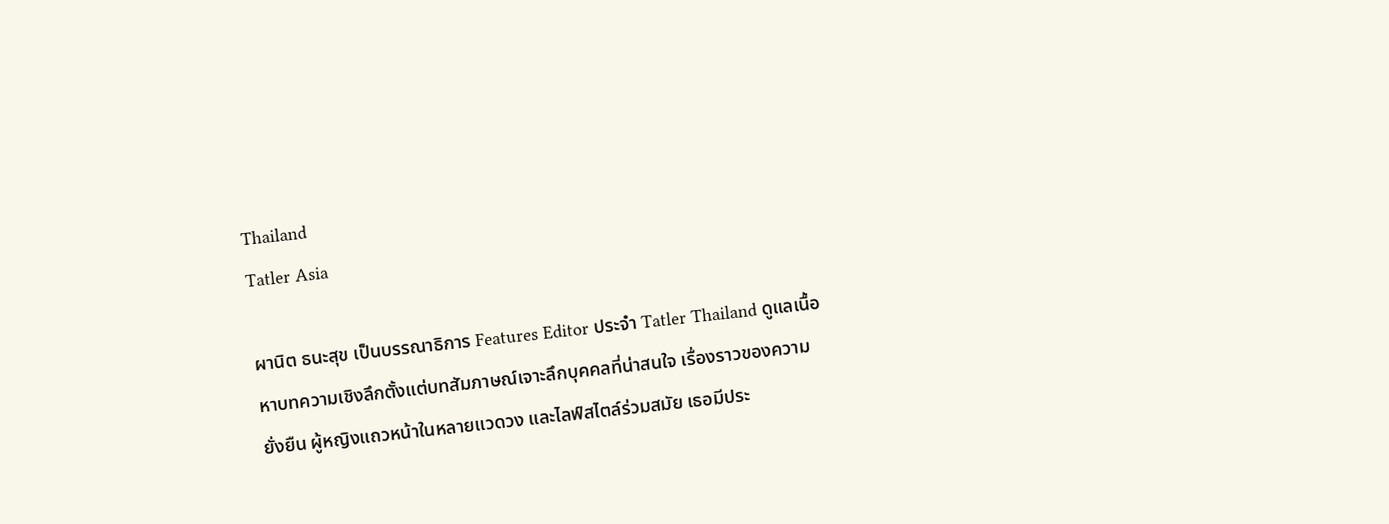Thailand
Tatler Asia

ผานิต ธนะสุข เป็นบรรณาธิการ Features Editor ประจำ Tatler Thailand ดูแลเนื้อหาบทความเชิงลึกตั้งแต่บทสัมภาษณ์เจาะลึกบุคคลที่น่าสนใจ เรื่องราวของความยั่งยืน ผู้หญิงแถวหน้าในหลายแวดวง และไลฟ์สไตล์ร่วมสมัย เธอมีประ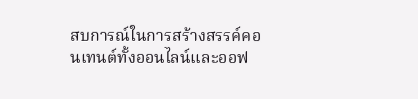สบการณ์ในการสร้างสรรค์คอนเทนต์ทั้งออนไลน์และออฟ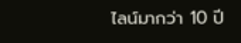ไลน์มากว่า 10 ปี